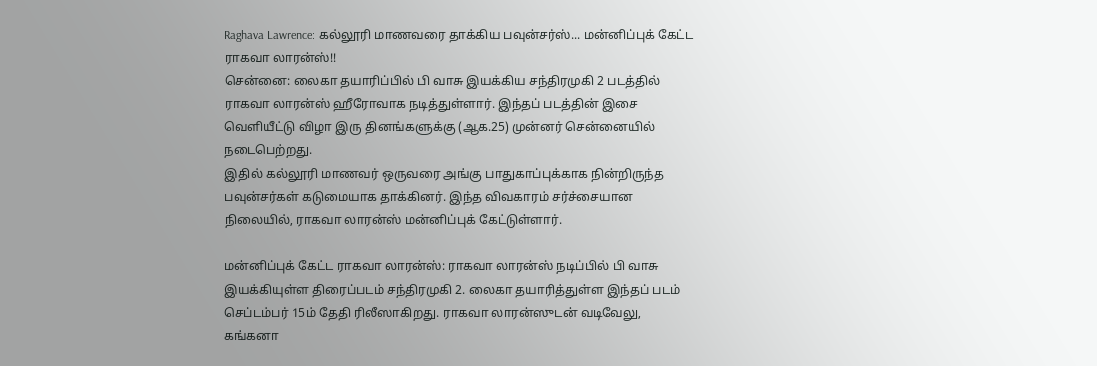Raghava Lawrence: கல்லூரி மாணவரை தாக்கிய பவுன்சர்ஸ்... மன்னிப்புக் கேட்ட ராகவா லாரன்ஸ்!!
சென்னை: லைகா தயாரிப்பில் பி வாசு இயக்கிய சந்திரமுகி 2 படத்தில் ராகவா லாரன்ஸ் ஹீரோவாக நடித்துள்ளார். இந்தப் படத்தின் இசை வெளியீட்டு விழா இரு தினங்களுக்கு (ஆக.25) முன்னர் சென்னையில் நடைபெற்றது.
இதில் கல்லூரி மாணவர் ஒருவரை அங்கு பாதுகாப்புக்காக நின்றிருந்த பவுன்சர்கள் கடுமையாக தாக்கினர். இந்த விவகாரம் சர்ச்சையான நிலையில், ராகவா லாரன்ஸ் மன்னிப்புக் கேட்டுள்ளார்.

மன்னிப்புக் கேட்ட ராகவா லாரன்ஸ்: ராகவா லாரன்ஸ் நடிப்பில் பி வாசு இயக்கியுள்ள திரைப்படம் சந்திரமுகி 2. லைகா தயாரித்துள்ள இந்தப் படம் செப்டம்பர் 15ம் தேதி ரிலீஸாகிறது. ராகவா லாரன்ஸுடன் வடிவேலு, கங்கனா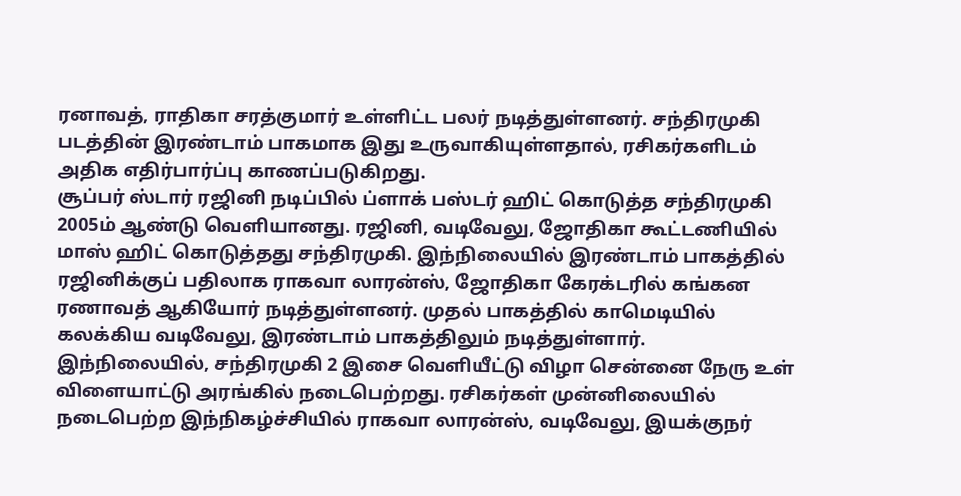ரனாவத், ராதிகா சரத்குமார் உள்ளிட்ட பலர் நடித்துள்ளனர். சந்திரமுகி படத்தின் இரண்டாம் பாகமாக இது உருவாகியுள்ளதால், ரசிகர்களிடம் அதிக எதிர்பார்ப்பு காணப்படுகிறது.
சூப்பர் ஸ்டார் ரஜினி நடிப்பில் ப்ளாக் பஸ்டர் ஹிட் கொடுத்த சந்திரமுகி 2005ம் ஆண்டு வெளியானது. ரஜினி, வடிவேலு, ஜோதிகா கூட்டணியில் மாஸ் ஹிட் கொடுத்தது சந்திரமுகி. இந்நிலையில் இரண்டாம் பாகத்தில் ரஜினிக்குப் பதிலாக ராகவா லாரன்ஸ், ஜோதிகா கேரக்டரில் கங்கன ரணாவத் ஆகியோர் நடித்துள்ளனர். முதல் பாகத்தில் காமெடியில் கலக்கிய வடிவேலு, இரண்டாம் பாகத்திலும் நடித்துள்ளார்.
இந்நிலையில், சந்திரமுகி 2 இசை வெளியீட்டு விழா சென்னை நேரு உள் விளையாட்டு அரங்கில் நடைபெற்றது. ரசிகர்கள் முன்னிலையில் நடைபெற்ற இந்நிகழ்ச்சியில் ராகவா லாரன்ஸ், வடிவேலு, இயக்குநர்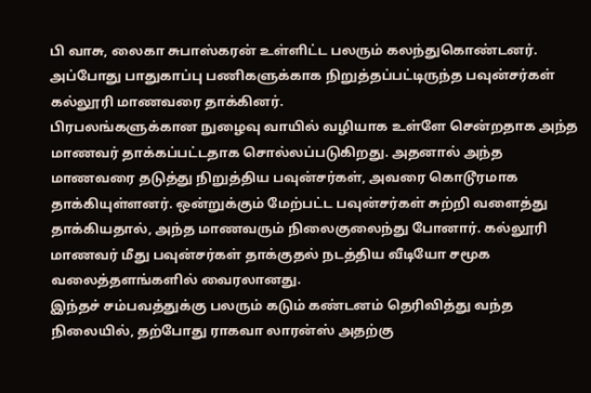பி வாசு, லைகா சுபாஸ்கரன் உள்ளிட்ட பலரும் கலந்துகொண்டனர். அப்போது பாதுகாப்பு பணிகளுக்காக நிறுத்தப்பட்டிருந்த பவுன்சர்கள் கல்லூரி மாணவரை தாக்கினர்.
பிரபலங்களுக்கான நுழைவு வாயில் வழியாக உள்ளே சென்றதாக அந்த மாணவர் தாக்கப்பட்டதாக சொல்லப்படுகிறது. அதனால் அந்த மாணவரை தடுத்து நிறுத்திய பவுன்சர்கள், அவரை கொடூரமாக தாக்கியுள்ளனர். ஒன்றுக்கும் மேற்பட்ட பவுன்சர்கள் சுற்றி வளைத்து தாக்கியதால், அந்த மாணவரும் நிலைகுலைந்து போனார். கல்லூரி மாணவர் மீது பவுன்சர்கள் தாக்குதல் நடத்திய வீடியோ சமூக வலைத்தளங்களில் வைரலானது.
இந்தச் சம்பவத்துக்கு பலரும் கடும் கண்டனம் தெரிவித்து வந்த நிலையில், தற்போது ராகவா லாரன்ஸ் அதற்கு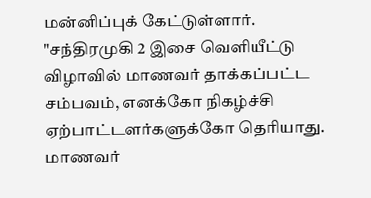மன்னிப்புக் கேட்டுள்ளார். "சந்திரமுகி 2 இசை வெளியீட்டு விழாவில் மாணவர் தாக்கப்பட்ட சம்பவம், எனக்கோ நிகழ்ச்சி ஏற்பாட்டளர்களுக்கோ தெரியாது. மாணவர்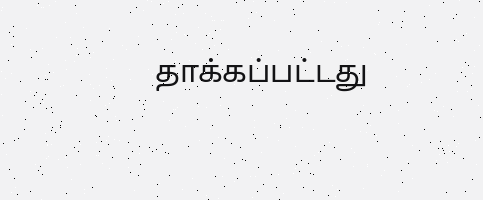தாக்கப்பட்டது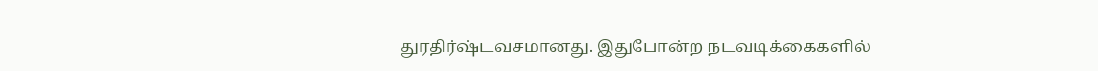துரதிர்ஷ்டவசமானது. இதுபோன்ற நடவடிக்கைகளில்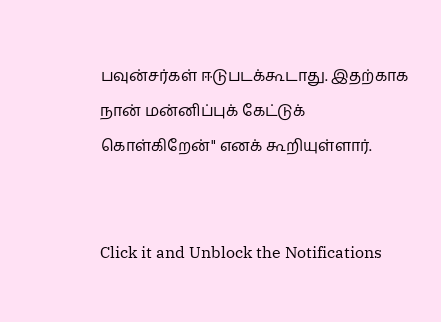பவுன்சர்கள் ஈடுபடக்கூடாது. இதற்காக நான் மன்னிப்புக் கேட்டுக் கொள்கிறேன்" எனக் கூறியுள்ளார்.


Click it and Unblock the Notifications